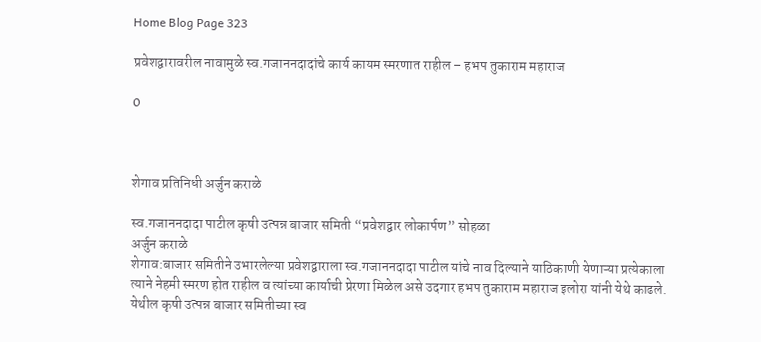Home Blog Page 323

प्रवेशद्वारावरील नावामुळे स्व.गजाननदादांचे कार्य कायम स्मरणात राहील – हभप तुकाराम महाराज

0



शेगाव प्रतिनिधी अर्जुन कराळे

स्व.गजाननदादा पाटील कृषी उत्पन्न बाजार समिती “प्रवेशद्वार लोकार्पण” सोहळा
अर्जुन कराळे
शेगाव:बाजार समितीने उभारलेल्या प्रवेशद्वाराला स्व.गजाननदादा पाटील यांचे नाव दिल्याने याठिकाणी येणाऱ्या प्रत्येकाला त्याने नेहमी स्मरण होत राहील व त्यांच्या कार्याची प्रेरणा मिळेल असे उदगार हभप तुकाराम महाराज इलोरा यांनी येथे काढले.
येथील कृषी उत्पन्न बाजार समितीच्या स्व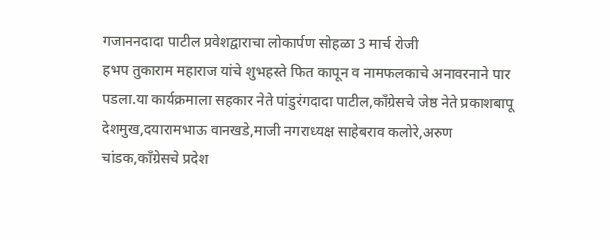गजाननदादा पाटील प्रवेशद्वाराचा लोकार्पण सोहळा 3 मार्च रोजी
हभप तुकाराम महाराज यांचे शुभहस्ते फित कापून व नामफलकाचे अनावरनाने पार पडला.या कार्यक्रमाला सहकार नेते पांडुरंगदादा पाटील,काँग्रेसचे जेष्ठ नेते प्रकाशबापू देशमुख,दयारामभाऊ वानखडे,माजी नगराध्यक्ष साहेबराव कलोरे,अरुण चांडक,काँग्रेसचे प्रदेश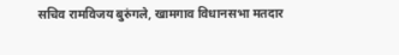सचिव रामविजय बुरुंगले, खामगाव विधानसभा मतदार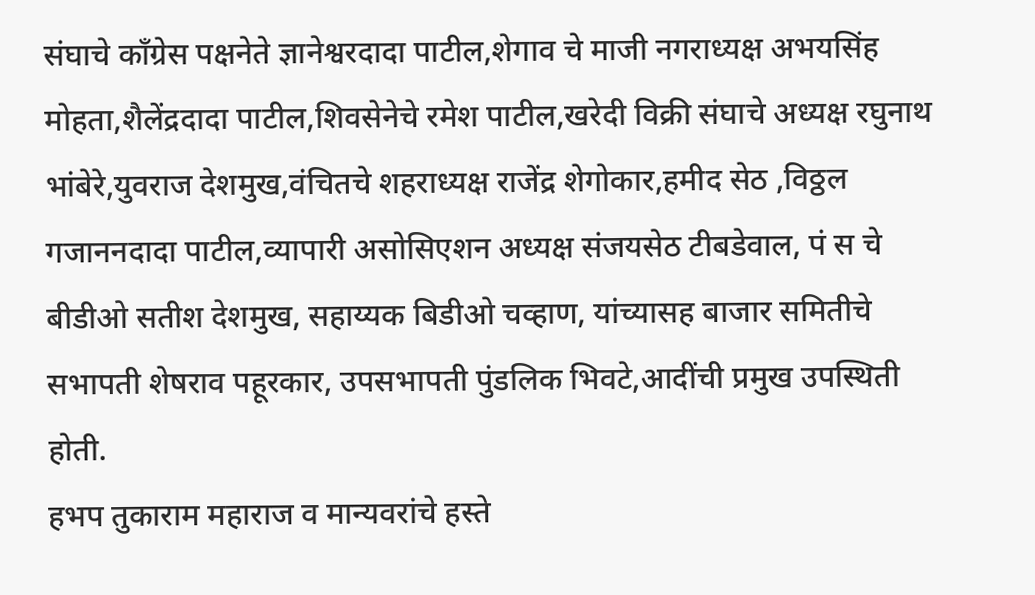संघाचे काँग्रेस पक्षनेते ज्ञानेश्वरदादा पाटील,शेगाव चे माजी नगराध्यक्ष अभयसिंह मोहता,शैलेंद्रदादा पाटील,शिवसेनेचे रमेश पाटील,खरेदी विक्री संघाचे अध्यक्ष रघुनाथ भांबेरे,युवराज देशमुख,वंचितचे शहराध्यक्ष राजेंद्र शेगोकार,हमीद सेठ ,विठ्ठल गजाननदादा पाटील,व्यापारी असोसिएशन अध्यक्ष संजयसेठ टीबडेवाल, पं स चे बीडीओ सतीश देशमुख, सहाय्यक बिडीओ चव्हाण, यांच्यासह बाजार समितीचे सभापती शेषराव पहूरकार, उपसभापती पुंडलिक भिवटे,आदींची प्रमुख उपस्थिती होती.
हभप तुकाराम महाराज व मान्यवरांचे हस्ते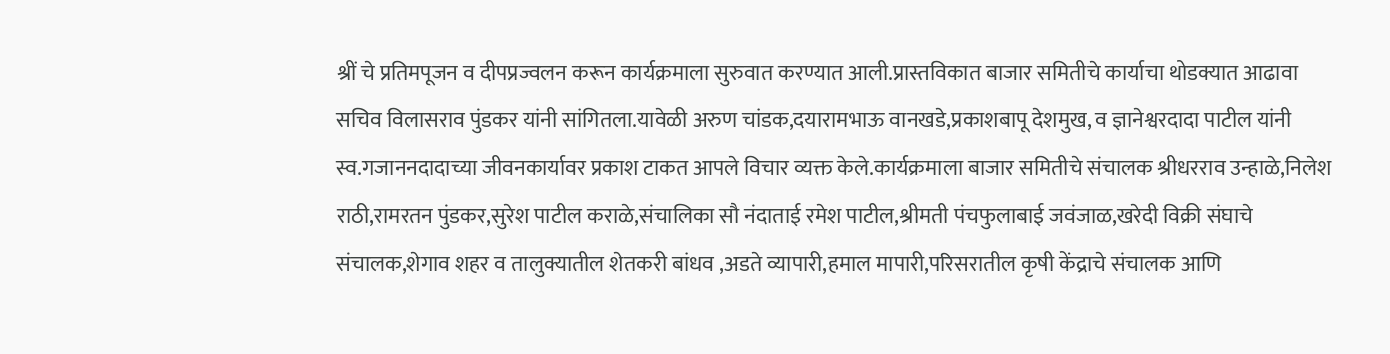श्रीं चे प्रतिमपूजन व दीपप्रज्वलन करून कार्यक्रमाला सुरुवात करण्यात आली.प्रास्तविकात बाजार समितीचे कार्याचा थोडक्यात आढावा सचिव विलासराव पुंडकर यांनी सांगितला.यावेळी अरुण चांडक,दयारामभाऊ वानखडे,प्रकाशबापू देशमुख, व ज्ञानेश्वरदादा पाटील यांनी स्व.गजाननदादाच्या जीवनकार्यावर प्रकाश टाकत आपले विचार व्यक्त केले.कार्यक्रमाला बाजार समितीचे संचालक श्रीधरराव उन्हाळे,निलेश राठी,रामरतन पुंडकर,सुरेश पाटील कराळे,संचालिका सौ नंदाताई रमेश पाटील,श्रीमती पंचफुलाबाई जवंजाळ,खरेदी विक्री संघाचे संचालक,शेगाव शहर व तालुक्यातील शेतकरी बांधव ,अडते व्यापारी,हमाल मापारी,परिसरातील कृषी केंद्राचे संचालक आणि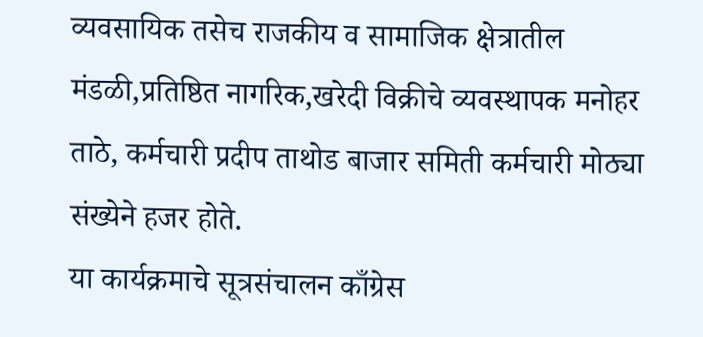व्यवसायिक तसेच राजकीय व सामाजिक क्षेत्रातील मंडळी,प्रतिष्ठित नागरिक,खरेदी विक्रीचे व्यवस्थापक मनोहर ताठे, कर्मचारी प्रदीप ताथोड बाजार समिती कर्मचारी मोठ्या संख्येने हजर होते.
या कार्यक्रमाचे सूत्रसंचालन काँग्रेस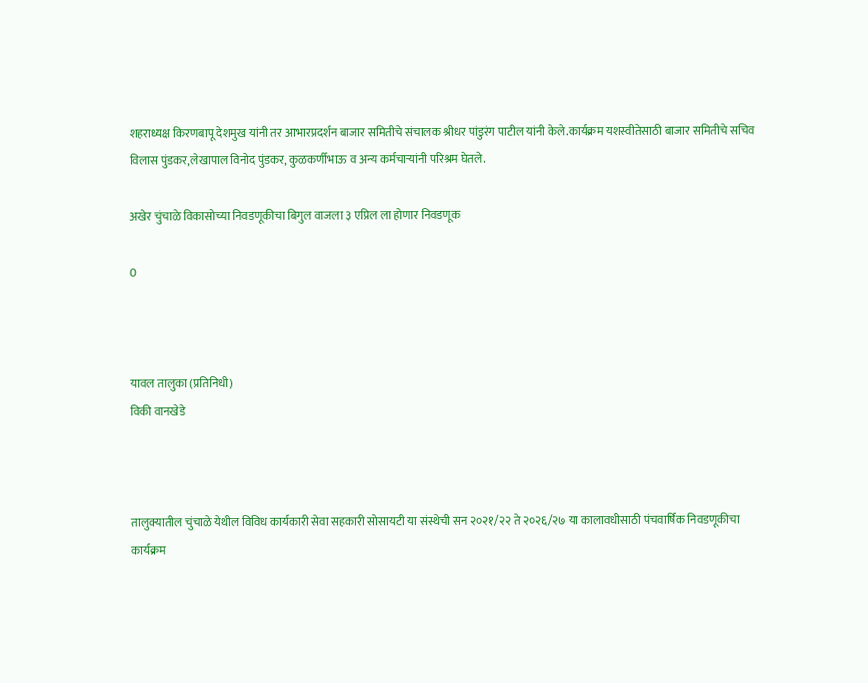शहराध्यक्ष किरणबापू देशमुख यांनी तर आभारप्रदर्शन बाजार समितीचे संचालक श्रीधर पांडुरंग पाटील यांनी केले.कार्यक्रम यशस्वीतेसाठी बाजार समितीचे सचिव विलास पुंडकर,लेखापाल विनोद पुंडकर, कुळकर्णीभाऊ व अन्य कर्मचाऱ्यांनी परिश्रम घेतले.

अखेर चुंचाळे विकासोच्या निवडणूकीचा बिगुल वाजला ३ एप्रिल ला होणार निवडणूक

0



यावल तालुका (प्रतिनिधी)
विकी वानखेडे



तालुक्यातील चुंचाळे येथील विविध कार्यकारी सेवा सहकारी सोसायटी या संस्थेची सन २०२१/२२ ते २०२६/२७ या कालावधीसाठी पंचवार्षिक निवडणूकीचा कार्यक्रम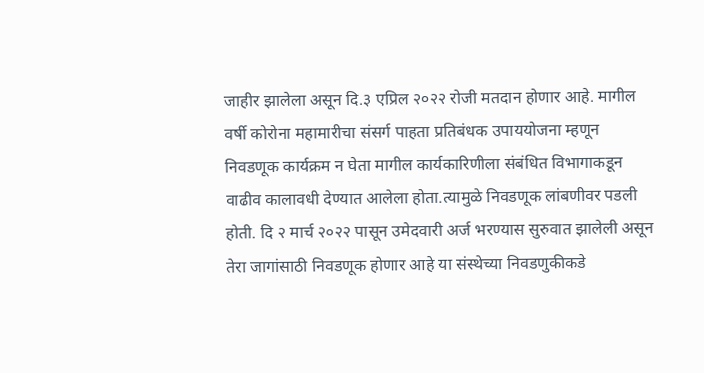जाहीर झालेला असून दि.३ एप्रिल २०२२ रोजी मतदान होणार आहे. मागील वर्षी कोरोना महामारीचा संसर्ग पाहता प्रतिबंधक उपाययोजना म्हणून निवडणूक कार्यक्रम न घेता मागील कार्यकारिणीला संबंधित विभागाकडून वाढीव कालावधी देण्यात आलेला होता.त्यामुळे निवडणूक लांबणीवर पडली होती. दि २ मार्च २०२२ पासून उमेदवारी अर्ज भरण्यास सुरुवात झालेली असून तेरा जागांसाठी निवडणूक होणार आहे या संस्थेच्या निवडणुकीकडे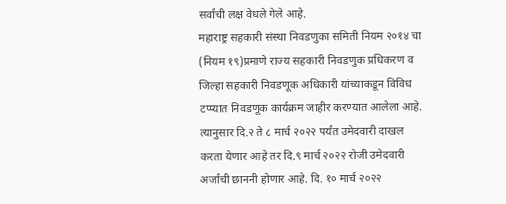सर्वांची लक्ष वेधले गेले आहे.
महाराष्ट्र सहकारी संस्था निवडणुका समिती नियम २०१४ चा (नियम १९)प्रमाणे राज्य सहकारी निवडणुक प्रधिकरण व जिल्हा सहकारी निवडणूक अधिकारी यांच्याकडून विविध टप्प्यात निवडणूक कार्यक्रम जाहीर करण्यात आलेला आहे. त्यानुसार दि.२ ते ८ मार्च २०२२ पर्यंत उमेदवारी दाखल करता येणार आहे तर दि.९ मार्च २०२२ रोजी उमेदवारी अर्जांची छाननी होणार आहे. दि. १० मार्च २०२२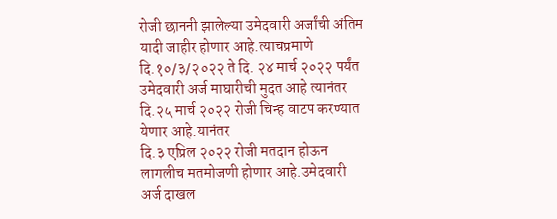रोजी छाननी झालेल्या उमेदवारी अर्जांची अंतिम यादी जाहीर होणार आहे.त्याचप्रमाणे दि.१०/३/२०२२ ते दि. २४ मार्च २०२२ पर्यंत उमेदवारी अर्ज माघारीची मुदत आहे त्यानंतर दि.२५ मार्च २०२२ रोजी चिन्ह वाटप करण्यात येणार आहे.यानंतर
दि.३ एप्रिल २०२२ रोजी मतदान होऊन लागलीच मतमोजणी होणार आहे.उमेदवारी अर्ज दाखल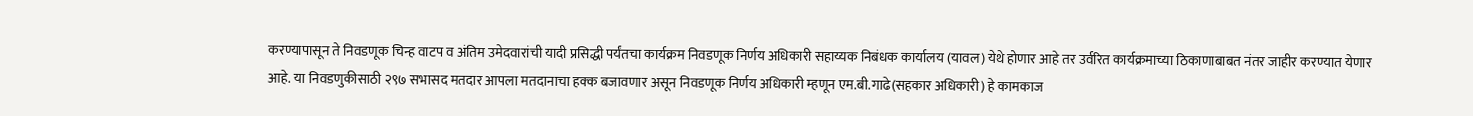करण्यापासून ते निवडणूक चिन्ह वाटप व अंतिम उमेदवारांची यादी प्रसिद्धी पर्यंतचा कार्यक्रम निवडणूक निर्णय अधिकारी सहाय्यक निबंधक कार्यालय (यावल) येथे होणार आहे तर उर्वरित कार्यक्रमाच्या ठिकाणाबाबत नंतर जाहीर करण्यात येणार आहे. या निवडणुकीसाठी २९७ सभासद मतदार आपला मतदानाचा हक्क बजावणार असून निवडणूक निर्णय अधिकारी म्हणून एम.बी.गाढे(सहकार अधिकारी) हे कामकाज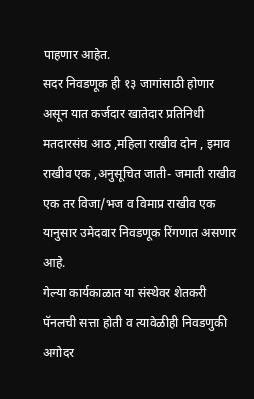पाहणार आहेत.
सदर निवडणूक ही १३ जागांसाठी होणार असून यात कर्जदार खातेदार प्रतिनिधी मतदारसंघ आठ ,महिला राखीव दोन , इमाव राखीव एक ,अनुसूचित जाती- जमाती राखीव एक तर विजा/भज व विमाप्र राखीव एक यानुसार उमेदवार निवडणूक रिंगणात असणार आहे.
गेल्या कार्यकाळात या संस्थेवर शेतकरी पॅनलची सत्ता होती व त्यावेळीही निवडणुकी अगोदर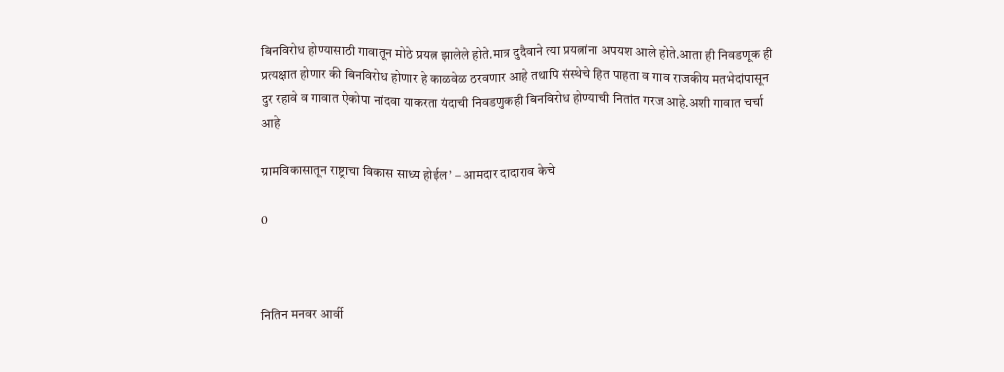बिनविरोध होण्यासाठी गावातून मोठे प्रयत्न झालेले होते.मात्र दुदैवाने त्या प्रयत्नांना अपयश आले होते.आता ही निवडणूक ही प्रत्यक्षात होणार की बिनविरोध होणार हे काळवेळ ठरवणार आहे तथापि संस्थेचे हित पाहता व गाव राजकीय मतभेदांपासून दुर रहावे व गावात ऐकोपा नांदवा याकरता यंदाची निवडणुकही बिनविरोध होण्याची नितांत गरज आहे.अशी गावात चर्चा आहे

ग्रामविकासातून राष्ट्राचा विकास साध्य होईल’ – आमदार दादाराव केचे

0



नितिन मनवर आर्वी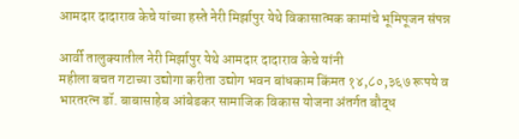आमदार दादाराव केचे यांच्या हस्ते नेरी मिर्झापुर येथे विकासात्मक कामांचे भूमिपूजन संपन्न

आर्वी तालुक्यातील नेरी मिर्झापुर येथे आमदार दादाराव केचे यांनी
महीला बचत गटाच्या उद्योगा करीता उद्योग भवन बांधकाम किंमत १४,८०,३६७ रूपये व भारतरत्न डॉ. बाबासाहेब आंबेडकर सामाजिक विकास योजना अंतर्गत बौद्ध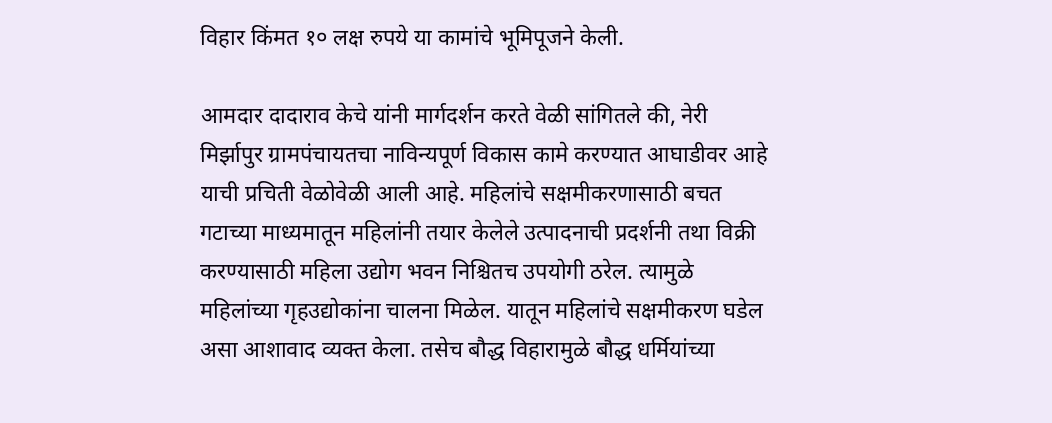विहार किंमत १० लक्ष रुपये या कामांचे भूमिपूजने केली.

आमदार दादाराव केचे यांनी मार्गदर्शन करते वेळी सांगितले की, नेरी मिर्झापुर ग्रामपंचायतचा नाविन्यपूर्ण विकास कामे करण्यात आघाडीवर आहे याची प्रचिती वेळोवेळी आली आहे. महिलांचे सक्षमीकरणासाठी बचत गटाच्या माध्यमातून महिलांनी तयार केलेले उत्पादनाची प्रदर्शनी तथा विक्री करण्यासाठी महिला उद्योग भवन निश्चितच उपयोगी ठरेल. त्यामुळे महिलांच्या गृहउद्योकांना चालना मिळेल. यातून महिलांचे सक्षमीकरण घडेल असा आशावाद व्यक्त केला. तसेच बौद्ध विहारामुळे बौद्ध धर्मियांच्या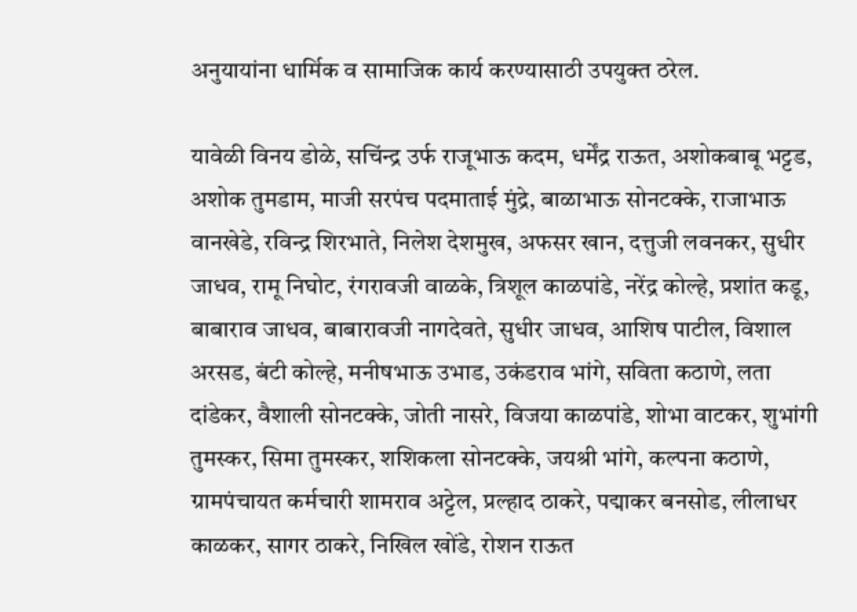अनुयायांना धार्मिक व सामाजिक कार्य करण्यासाठी उपयुक्त ठरेल.

यावेळी विनय डोळे, सचिंन्द्र उर्फ राजूभाऊ कदम, धर्मेंद्र राऊत, अशोकबाबू भट्टड, अशोक तुमडाम, माजी सरपंच पदमाताई मुंद्रे, बाळाभाऊ सोनटक्के, राजाभाऊ वानखेडे, रविन्द्र शिरभाते, निलेश देशमुख, अफसर खान, दत्तुजी लवनकर, सुधीर जाधव, रामू निघोट, रंगरावजी वाळके, त्रिशूल काळपांडे, नरेंद्र कोल्हे, प्रशांत कडू, बाबाराव जाधव, बाबारावजी नागदेवते, सुधीर जाधव, आशिष पाटील, विशाल अरसड, बंटी कोल्हे, मनीषभाऊ उभाड, उकंडराव भांगे, सविता कठाणे, लता दांडेकर, वैशाली सोनटक्के, जोती नासरे, विजया काळपांडे, शोभा वाटकर, शुभांगी तुमस्कर, सिमा तुमस्कर, शशिकला सोनटक्के, जयश्री भांगे, कल्पना कठाणे, ग्रामपंचायत कर्मचारी शामराव अट्टेल, प्रल्हाद ठाकरे, पद्माकर बनसोड, लीलाधर काळकर, सागर ठाकरे, निखिल खोंडे, रोशन राऊत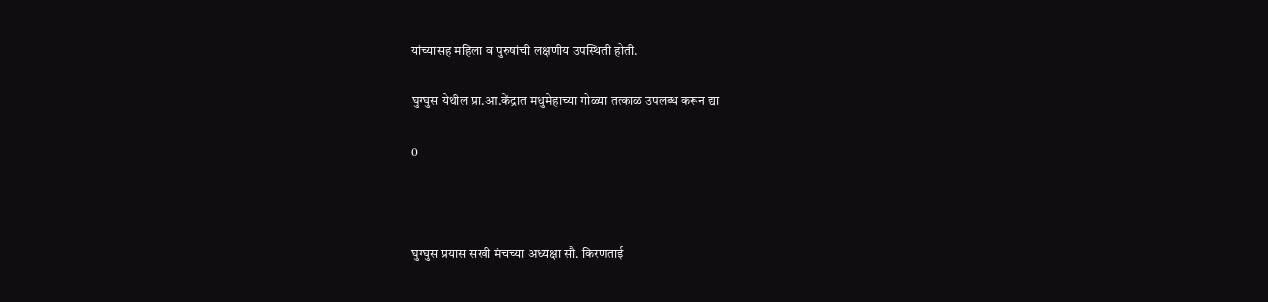यांच्यासह महिला व पुरुषांची लक्षणीय उपस्थिती होती.

घुग्घुस येथील प्रा.आ.केंद्रात मधुमेहाच्या गोळ्या तत्काळ उपलब्ध करून द्या

0



घुग्घुस प्रयास सखी मंचच्या अध्यक्षा सौ. किरणताई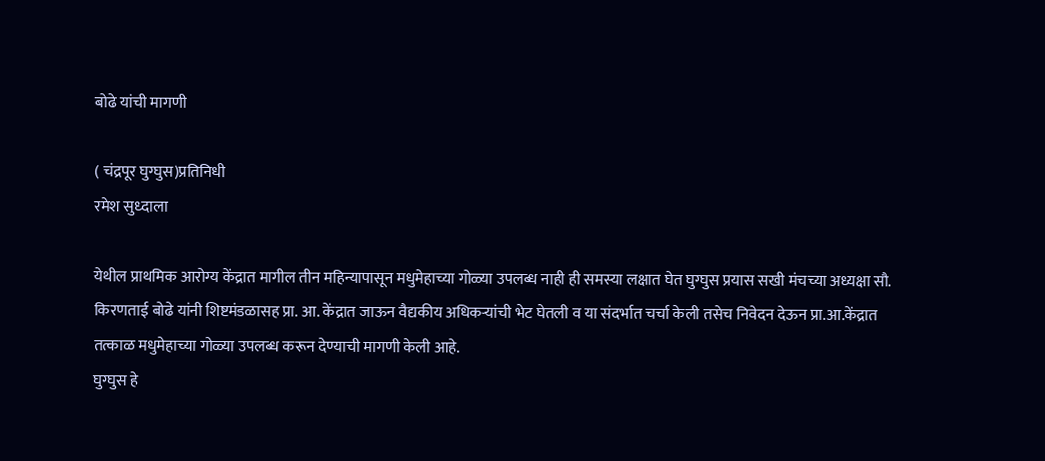बोढे यांची मागणी

( चंद्रपूर घुग्घुस)प्रतिनिधी
रमेश सुध्दाला

येथील प्राथमिक आरोग्य केंद्रात मागील तीन महिन्यापासून मधुमेहाच्या गोळ्या उपलब्ध नाही ही समस्या लक्षात घेत घुग्घुस प्रयास सखी मंचच्या अध्यक्षा सौ. किरणताई बोढे यांनी शिष्टमंडळासह प्रा. आ. केंद्रात जाऊन वैद्यकीय अधिकऱ्यांची भेट घेतली व या संदर्भात चर्चा केली तसेच निवेदन देऊन प्रा.आ.केंद्रात तत्काळ मधुमेहाच्या गोळ्या उपलब्ध करून देण्याची मागणी केली आहे.
घुग्घुस हे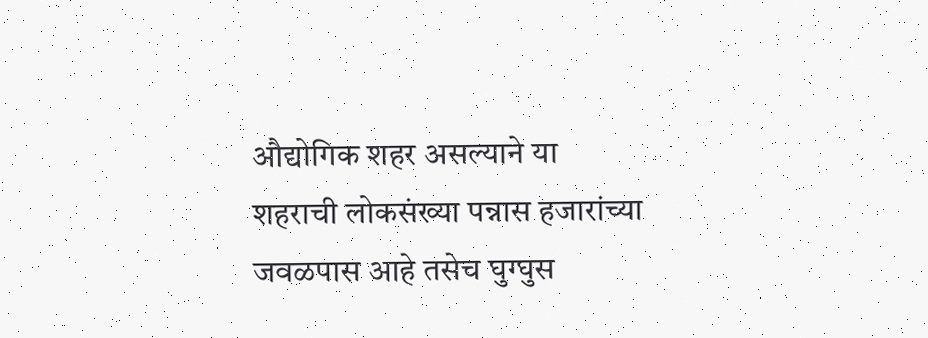औद्योगिक शहर असल्याने या शहराची लोकसंख्या पन्नास हजारांच्या जवळपास आहे तसेच घुग्घुस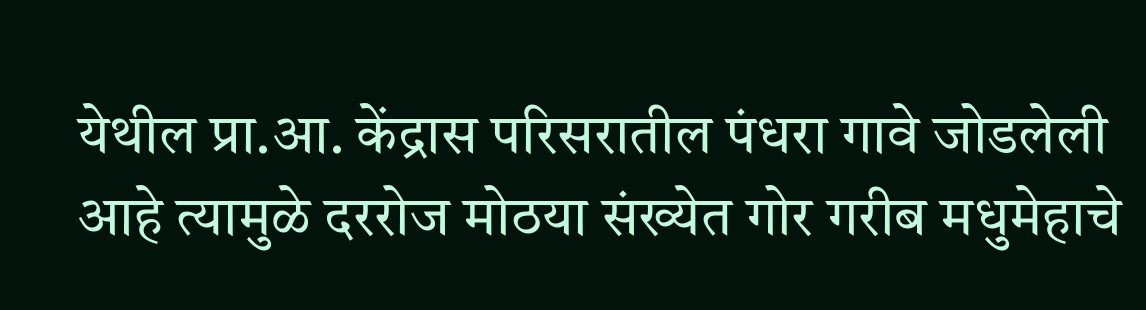येथील प्रा.आ. केंद्रास परिसरातील पंधरा गावे जोडलेली आहे त्यामुळे दररोज मोठया संख्येत गोर गरीब मधुमेहाचे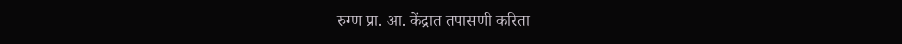रुग्ण प्रा. आ. केंद्रात तपासणी करिता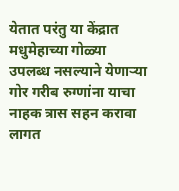येतात परंतु या केंद्रात मधुमेहाच्या गोळ्या उपलब्ध नसल्याने येणाऱ्या गोर गरीब रुग्णांना याचा नाहक त्रास सहन करावा लागत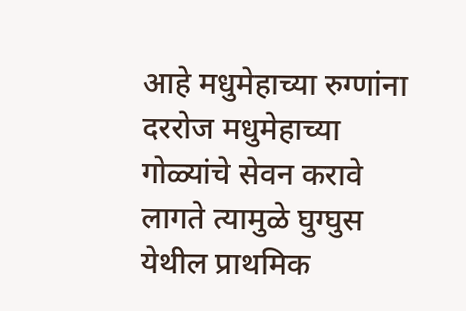आहे मधुमेहाच्या रुग्णांना दररोज मधुमेहाच्या गोळ्यांचे सेवन करावे लागते त्यामुळे घुग्घुस येथील प्राथमिक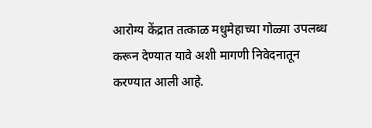आरोग्य केंद्रात तत्काळ मधुमेहाच्या गोळ्या उपलब्ध करून देण्यात यावे अशी मागणी निवेदनातून करण्यात आली आहे.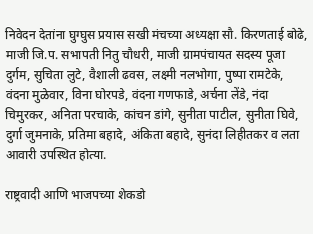निवेदन देतांना घुग्घुस प्रयास सखी मंचच्या अध्यक्षा सौ. किरणताई बोढे, माजी जि.प. सभापती नितु चौधरी, माजी ग्रामपंचायत सदस्य पूजा दुर्गम, सुचिता लुटे, वैशाली ढवस, लक्ष्मी नलभोगा, पुष्पा रामटेके, वंदना मुळेवार, विना घोरपडे, वंदना गणफाडे, अर्चना लेंडे, नंदा चिमुरकर, अनिता परचाके, कांचन डांगे, सुनीता पाटील, सुनीता घिवे, दुर्गा जुमनाके, प्रतिमा बहादे, अंकिता बहादे, सुनंदा लिहीतकर व लता आवारी उपस्थित होत्या.

राष्ट्रवादी आणि भाजपच्या शेकडो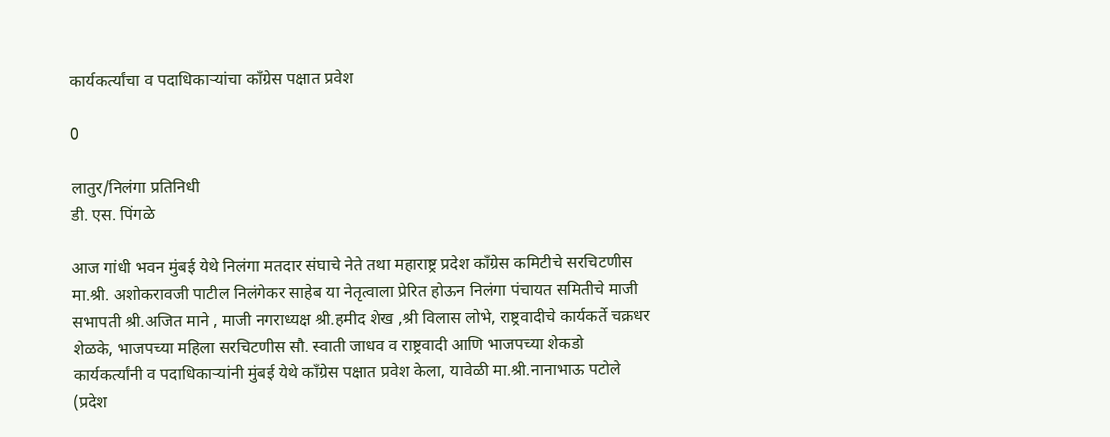कार्यकर्त्यांचा व पदाधिकाऱ्यांचा काँग्रेस पक्षात प्रवेश

0

लातुर/निलंगा प्रतिनिधी
डी. एस. पिंगळे

आज गांधी भवन मुंबई येथे निलंगा मतदार संघाचे नेते तथा महाराष्ट्र प्रदेश काँग्रेस कमिटीचे सरचिटणीस मा.श्री. अशोकरावजी पाटील निलंगेकर साहेब या नेतृत्वाला प्रेरित होऊन निलंगा पंचायत समितीचे माजी सभापती श्री.अजित माने , माजी नगराध्यक्ष श्री.हमीद शेख ,श्री विलास लोभे, राष्ट्रवादीचे कार्यकर्ते चक्रधर शेळके, भाजपच्या महिला सरचिटणीस सौ. स्वाती जाधव व राष्ट्रवादी आणि भाजपच्या शेकडो कार्यकर्त्यांनी व पदाधिकाऱ्यांनी मुंबई येथे काँग्रेस पक्षात प्रवेश केला, यावेळी मा.श्री.नानाभाऊ पटोले (प्रदेश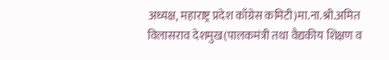अध्यक्ष, महाराष्ट्र प्रदेश काँग्रेस कमिटी)मा.ना.श्री.अमित विलासराव देशमुख(पालकमंत्री तथा वैद्यकीय शिक्षण व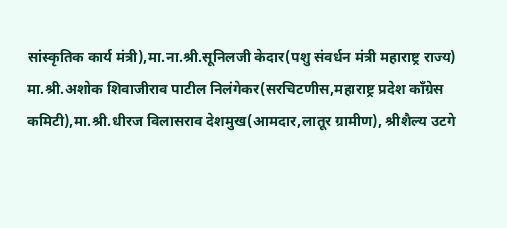सांस्कृतिक कार्य मंत्री),मा.ना.श्री.सूनिलजी केदार(पशु संवर्धन मंत्री महाराष्ट्र राज्य) मा.श्री.अशोक शिवाजीराव पाटील निलंगेकर(सरचिटणीस,महाराष्ट्र प्रदेश काँग्रेस कमिटी),मा.श्री.धीरज विलासराव देशमुख(आमदार,लातूर ग्रामीण), श्रीशैल्य उटगे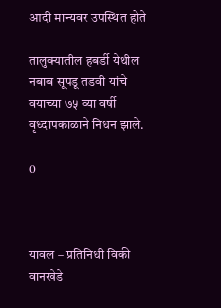आदी मान्यवर उपस्थित होते

तालुक्यातील हबर्डी येथील नबाब सूपडू तडवी यांचे वयाच्या ७५ व्या वर्षी वृध्दापकाळाने निधन झाले.

0



यावल – प्रतिनिधी विकी वानखेडे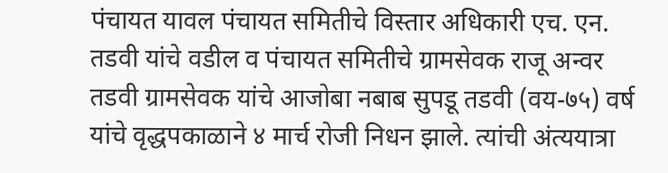पंचायत यावल पंचायत समितीचे विस्तार अधिकारी एच. एन. तडवी यांचे वडील व पंचायत समितीचे ग्रामसेवक राजू अन्‍वर तडवी ग्रामसेवक यांचे आजोबा नबाब सुपडू तडवी (वय-७५) वर्ष यांचे वृद्धपकाळाने ४ मार्च रोजी निधन झाले. त्यांची अंत्ययात्रा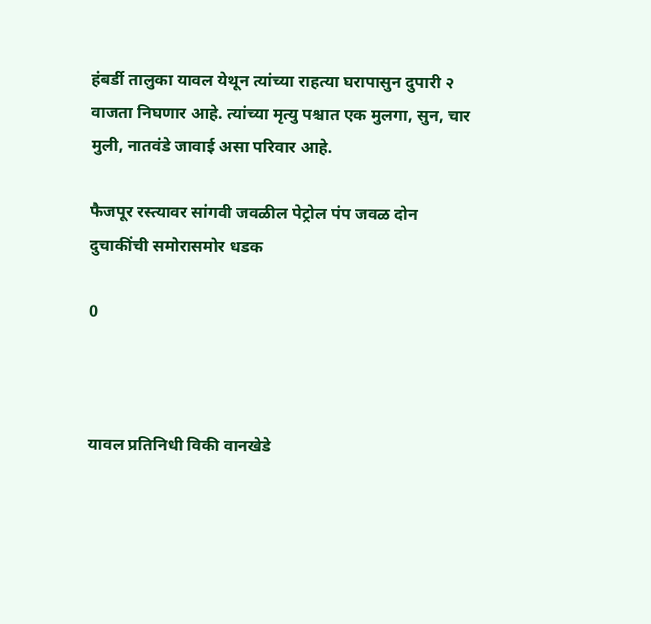हंबर्डी तालुका यावल येथून त्यांच्या राहत्या घरापासुन दुपारी २ वाजता निघणार आहे. त्यांच्या मृत्यु पश्चात एक मुलगा, सुन, चार मुली, नातवंडे जावाई असा परिवार आहे.

फैजपूर रस्त्यावर सांगवी जवळील पेट्रोल पंप जवळ दोन दुचाकींची समोरासमोर धडक

0



यावल प्रतिनिधी विकी वानखेडे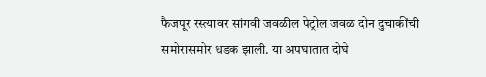फैजपूर रस्त्यावर सांगवी जवळील पेट्रोल जवळ दोन दुचाकींची समोरासमोर धडक झाली. या अपघातात दोघे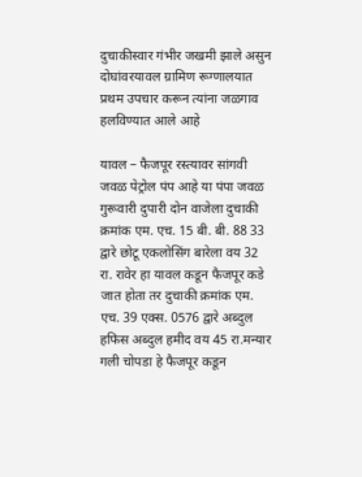दुचाकीस्वार गंभीर जखमी झाले असुन दोघांवरयावल ग्रामिण रूग्णालयात प्रथम उपचार करून त्यांना जळगाव हलविण्यात आले आहे

यावल – फैजपूर रस्त्यावर सांगवी जवळ पेट्रोल पंप आहे या पंपा जवळ गुरूवारी दुपारी दोन वाजेला दुचाकी क्रमांक एम. एच. 15 बी. बी. 88 33 द्वारे छोटू एकलोसिंग बारेला वय 32 रा. रावेर हा यावल कडून फैजपूर कडे जात होता तर दुचाकी क्रमांक एम. एच. 39 एक्स. 0576 द्वारे अब्दुल हफिस अब्दुल हमीद वय 45 रा.मन्यार गली चोपडा हे फैजपूर कडून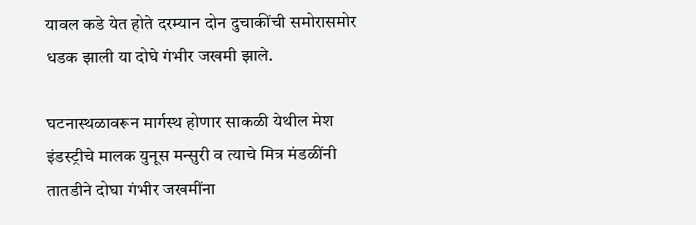यावल कडे येत होते दरम्यान दोन दुचाकींची समोरासमोर धडक झाली या दोघे गंभीर जखमी झाले.

घटनास्थळावरून मार्गस्थ होणार साकळी येथील मेश इंडस्ट्रीचे मालक युनूस मन्सुरी व त्याचे मित्र मंडळींनी तातडीने दोघा गंभीर जखमींना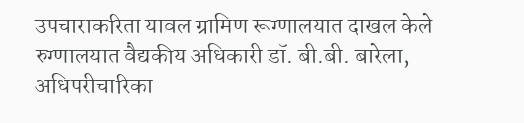उपचाराकरिता यावल ग्रामिण रूग्णालयात दाखल केले रुग्णालयात वैद्यकीय अधिकारी डॉ. बी.बी. बारेला, अधिपरीचारिका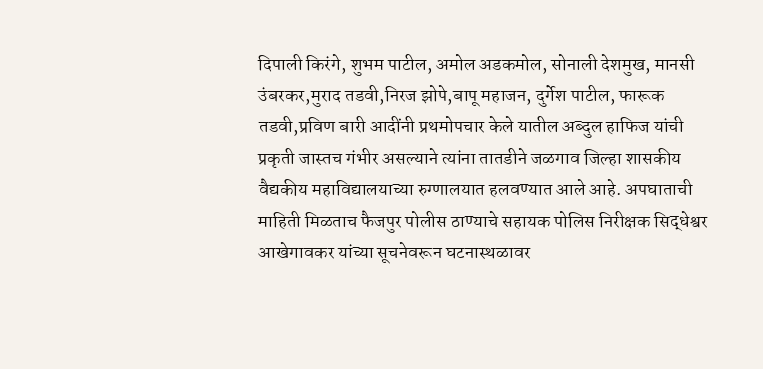दिपाली किरंगे, शुभम पाटील, अमोल अडकमोल, सोनाली देशमुख, मानसी उंबरकर,मुराद तडवी,निरज झोपे,बापू महाजन, दुर्गेश पाटील, फारूक तडवी,प्रविण बारी आदींनी प्रथमोपचार केले यातील अब्दुल हाफिज यांची प्रकृती जास्तच गंभीर असल्याने त्यांना तातडीने जळगाव जिल्हा शासकीय वैद्यकीय महाविद्यालयाच्या रुग्णालयात हलवण्यात आले आहे. अपघाताची माहिती मिळताच फैजपुर पोलीस ठाण्याचे सहायक पोलिस निरीक्षक सिद्धेश्वर आखेगावकर यांच्या सूचनेवरून घटनास्थळावर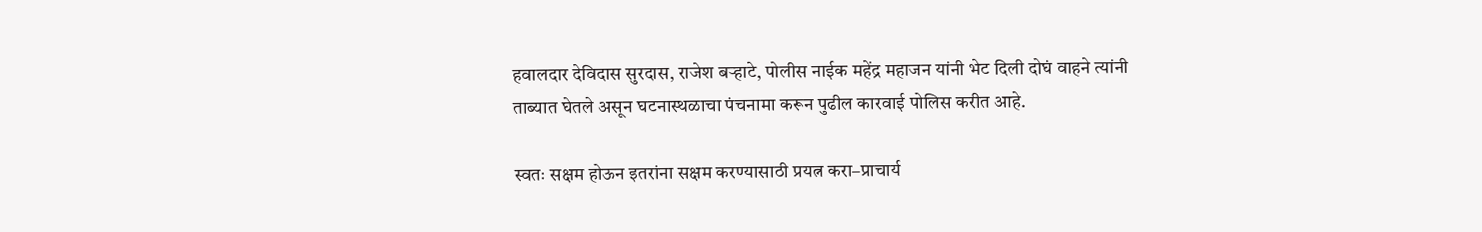हवालदार देविदास सुरदास, राजेश बऱ्हाटे, पोलीस नाईक महेंद्र महाजन यांनी भेट दिली दोघं वाहने त्यांनी ताब्यात घेतले असून घटनास्थळाचा पंचनामा करून पुढील कारवाई पोलिस करीत आहे.

स्वतः सक्षम होऊन इतरांना सक्षम करण्यासाठी प्रयत्न करा–प्राचार्य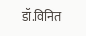डॉ.विनित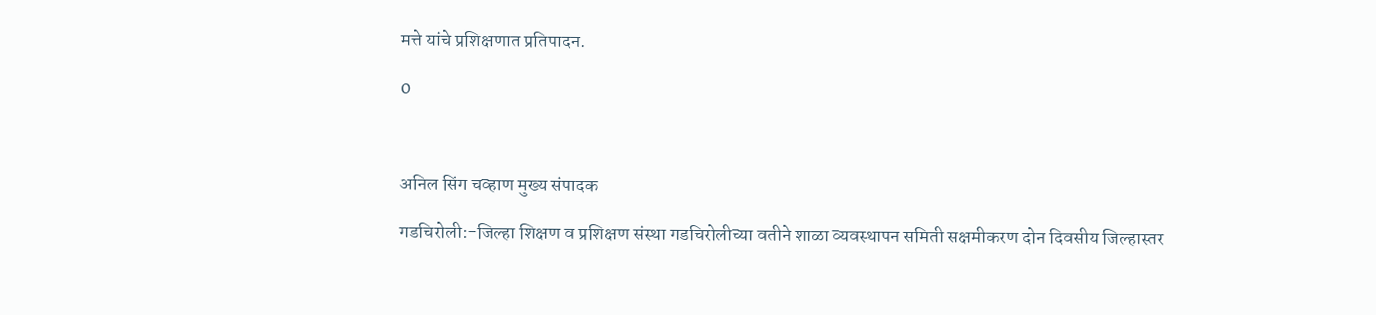मत्ते यांचे प्रशिक्षणात प्रतिपादन.

0



अनिल सिंग चव्हाण मुख्य संपादक

गडचिरोली:-जिल्हा शिक्षण व प्रशिक्षण संस्था गडचिरोलीच्या वतीने शाळा व्यवस्थापन समिती सक्षमीकरण दोन दिवसीय जिल्हास्तर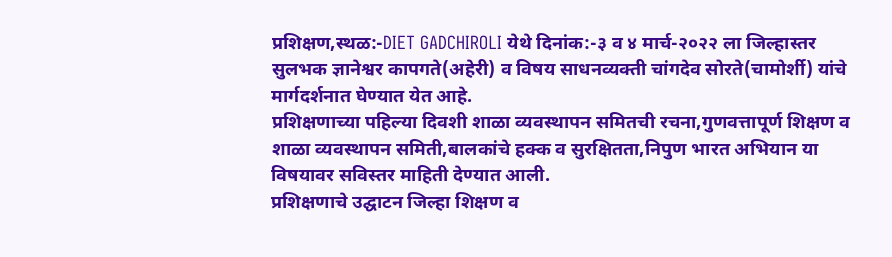प्रशिक्षण,स्थळ:-DIET GADCHIROLI येथे दिनांक:-३ व ४ मार्च-२०२२ ला जिल्हास्तर सुलभक ज्ञानेश्वर कापगते(अहेरी) व विषय साधनव्यक्ती चांगदेव सोरते(चामोर्शी) यांचे मार्गदर्शनात घेण्यात येत आहे.
प्रशिक्षणाच्या पहिल्या दिवशी शाळा व्यवस्थापन समितची रचना,गुणवत्तापूर्ण शिक्षण व शाळा व्यवस्थापन समिती,बालकांचे हक्क व सुरक्षितता,निपुण भारत अभियान या विषयावर सविस्तर माहिती देण्यात आली.
प्रशिक्षणाचे उद्घाटन जिल्हा शिक्षण व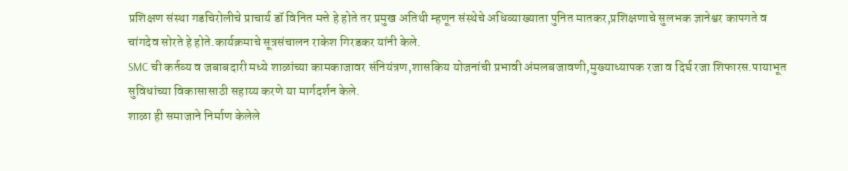प्रशिक्षण संस्था गडचिरोलीचे प्राचार्य डॉ विनित मत्ते हे होते तर प्रमुख अतिथी म्हणून संस्थेचे अधिव्याख्याता पुनित मातकर,प्रशिक्षणाचे सुलभक ज्ञानेश्वर कापगते व चांगदेव सोरते हे होते.कार्यक्रमाचे सूत्रसंचालन राकेश गिरडकर यांनी केले.
SMC ची कर्तव्य व जबाबदारी मध्ये शाळांच्या कामकाजावर संनियंत्रण,शासकिय योजनांची प्रभावी अंमलबजावणी,मुख्याध्यापक रजा व दिर्घ रजा शिफारस.पायाभूत सुविधांच्या विकासासाठी सहाय्य करणे या मार्गदर्शन केले.
शाळा ही समाजाने निर्माण केलेले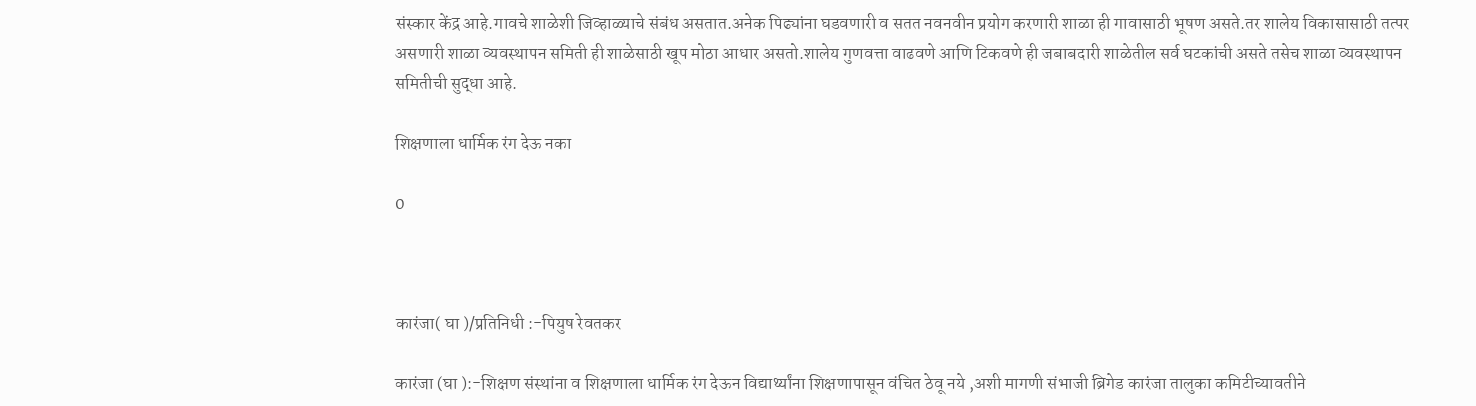संस्कार केंद्र आहे.गावचे शाळेशी जिव्हाळ्याचे संबंध असतात.अनेक पिढ्यांना घडवणारी व सतत नवनवीन प्रयोग करणारी शाळा ही गावासाठी भूषण असते.तर शालेय विकासासाठी तत्पर असणारी शाळा व्यवस्थापन समिती ही शाळेसाठी खूप मोठा आधार असतो.शालेय गुणवत्ता वाढवणे आणि टिकवणे ही जबाबदारी शाळेतील सर्व घटकांची असते तसेच शाळा व्यवस्थापन समितीची सुद्धा आहे.

शिक्षणाला धार्मिक रंग देऊ नका

0



कारंजा( घा )/प्रतिनिधी :-पियुष रेवतकर

कारंजा (घा ):-शिक्षण संस्थांना व शिक्षणाला धार्मिक रंग देऊन विद्यार्थ्यांना शिक्षणापासून वंचित ठेवू नये ,अशी मागणी संभाजी ब्रिगेड कारंजा तालुका कमिटीच्यावतीने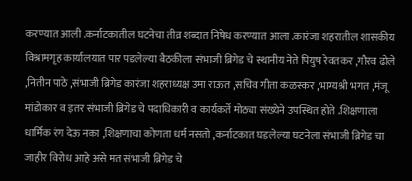करण्यात आली .कर्नाटकातील घटनेचा तीव्र शब्दात निषेध करण्यात आला .कारंजा शहरातील शासकीय विश्रामगृह कार्यालयात पार पडलेल्या बैठकीला संभाजी ब्रिगेड चे स्थानीय नेते पियुष रेवतकर ,गौरव ढोले ,नितीन पाठे ,संभाजी ब्रिगेड कारंजा शहराध्यक्ष उमा राऊत ,सचिव गीता कळस्कर ,भाग्यश्री भगत ,मंजू मांडोकार व इतर संभाजी ब्रिगेड चे पदाधिकारी व कार्यकर्ते मोठ्या संख्येने उपस्थित होते .शिक्षणाला धार्मिक रंग देऊ नका ,शिक्षणाचा कोणता धर्म नसतो ,कर्नाटकात घडलेल्या घटनेला संभाजी ब्रिगेड चा जाहीर विरोध आहे असे मत संभाजी ब्रिगेड चे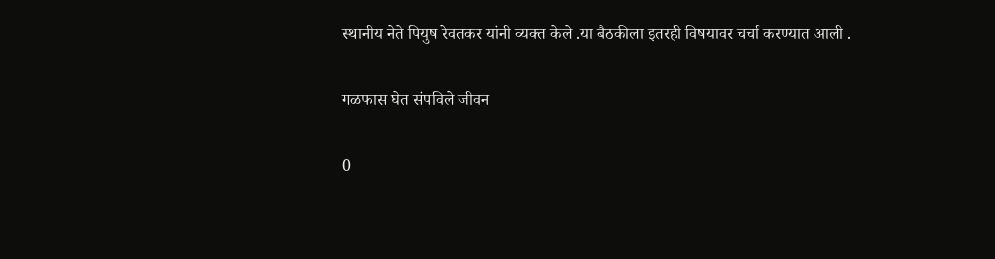स्थानीय नेते पियुष रेवतकर यांनी व्यक्त केले .या बैठकीला इतरही विषयावर चर्चा करण्यात आली .

गळफास घेत संपविले जीवन

0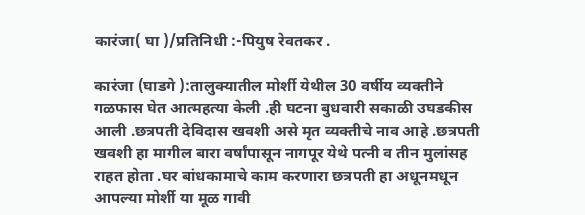कारंजा( घा )/प्रतिनिधी :-पियुष रेवतकर .

कारंजा (घाडगे ):तालुक्यातील मोर्शी येथील 30 वर्षीय व्यक्तीने गळफास घेत आत्महत्या केली .ही घटना बुधवारी सकाळी उघडकीस आली .छत्रपती देविदास खवशी असे मृत व्यक्तीचे नाव आहे .छत्रपती खवशी हा मागील बारा वर्षांपासून नागपूर येथे पत्नी व तीन मुलांसह राहत होता .घर बांधकामाचे काम करणारा छत्रपती हा अधूनमधून आपल्या मोर्शी या मूळ गावी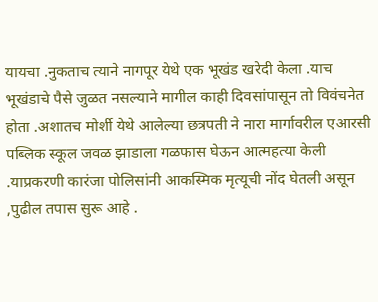यायचा .नुकताच त्याने नागपूर येथे एक भूखंड खरेदी केला .याच भूखंडाचे पैसे जुळत नसल्याने मागील काही दिवसांपासून तो विवंचनेत होता .अशातच मोर्शी येथे आलेल्या छत्रपती ने नारा मार्गावरील एआरसी पब्लिक स्कूल जवळ झाडाला गळफास घेऊन आत्महत्या केली .याप्रकरणी कारंजा पोलिसांनी आकस्मिक मृत्यूची नोंद घेतली असून ,पुढील तपास सुरू आहे .